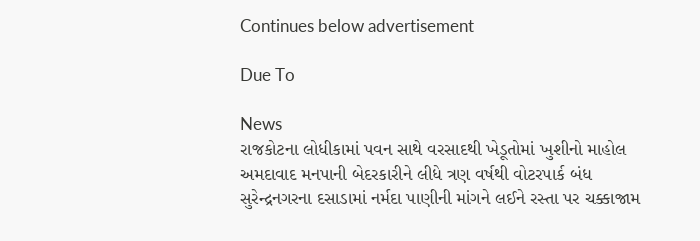Continues below advertisement

Due To

News
રાજકોટના લોધીકામાં પવન સાથે વરસાદથી ખેડૂતોમાં ખુશીનો માહોલ
અમદાવાદ મનપાની બેદરકારીને લીધે ત્રણ વર્ષથી વોટરપાર્ક બંધ
સુરેન્દ્રનગરના દસાડામાં નર્મદા પાણીની માંગને લઈને રસ્તા પર ચક્કાજામ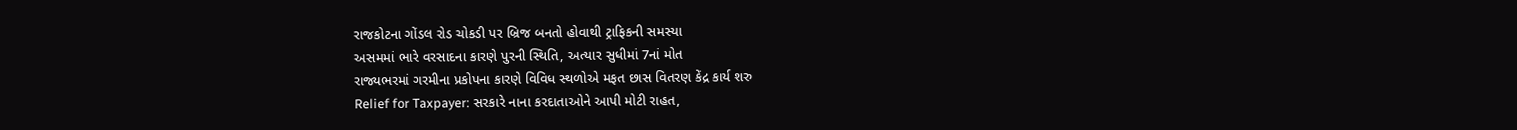રાજકોટના ગોંડલ રોડ ચોકડી પર બ્રિજ બનતો હોવાથી ટ્રાફિકની સમસ્યા
અસમમાં ભારે વરસાદના કારણે પુરની સ્થિતિ, અત્યાર સુધીમાં 7નાં મોત
રાજ્યભરમાં ગરમીના પ્રકોપના કારણે વિવિધ સ્થળોએ મફત છાસ વિતરણ કેંદ્ર કાર્ય શરુ
Relief for Taxpayer: સરકારે નાના કરદાતાઓને આપી મોટી રાહત,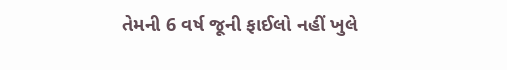તેમની 6 વર્ષ જૂની ફાઈલો નહીં ખુલે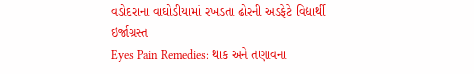વડોદરાના વાઘોડીયામાં રખડતા ઢોરની અડફેટે વિદ્યાર્થી ઇર્જાગ્રસ્ત
Eyes Pain Remedies: થાક અને તણાવના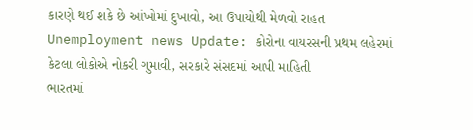કારણે થઈ શકે છે આંખોમાં દુખાવો, આ ઉપાયોથી મેળવો રાહત
Unemployment news Update: કોરોના વાયરસની પ્રથમ લહેરમાં કેટલા લોકોએ નોકરી ગુમાવી, સરકારે સંસદમાં આપી માહિતી
ભારતમાં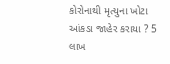કોરોનાથી મૃત્યુના ખોટા આંકડા જાહેર કરાયા ? 5 લાખ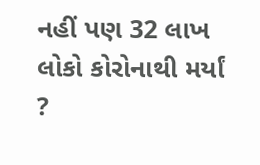નહીં પણ 32 લાખ લોકો કોરોનાથી મર્યાં ?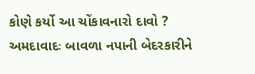કોણે કર્યો આ ચોંકાવનારો દાવો ?
અમદાવાદઃ બાવળા નપાની બેદરકારીને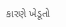કારણે ખેડૂતો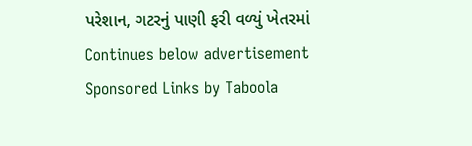પરેશાન, ગટરનું પાણી ફરી વળ્યું ખેતરમાં
Continues below advertisement
Sponsored Links by Taboola